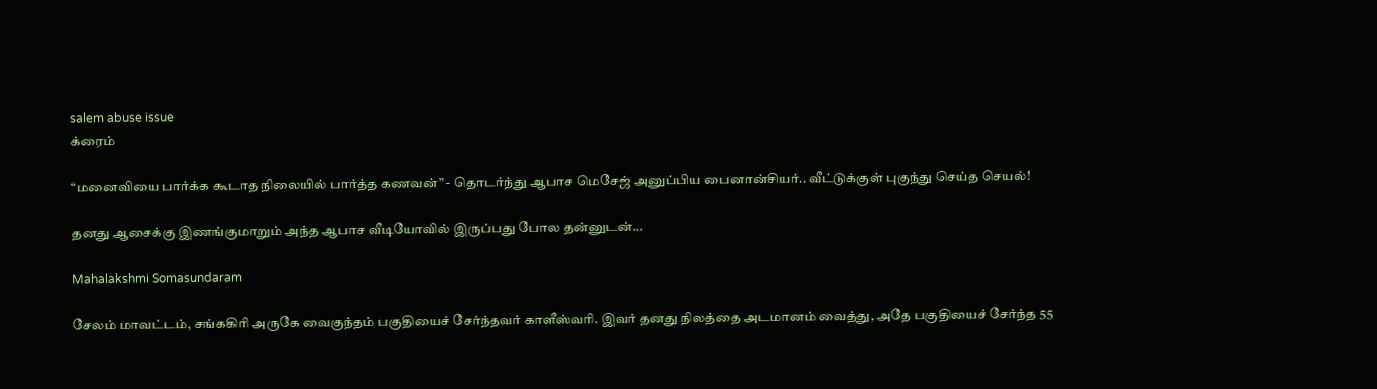salem abuse issue
க்ரைம்

“மனைவியை பார்க்க கூடாத நிலையில் பார்த்த கணவன்” - தொடர்ந்து ஆபாச மெசேஜ் அனுப்பிய பைனான்சியர்.. வீட்டுக்குள் புகுந்து செய்த செயல்!

தனது ஆசைக்கு இணங்குமாறும் அந்த ஆபாச வீடியோவில் இருப்பது போல தன்னுடன்...

Mahalakshmi Somasundaram

சேலம் மாவட்டம், சங்ககிரி அருகே வைகுந்தம் பகுதியைச் சேர்ந்தவர் காளீஸ்வரி. இவர் தனது நிலத்தை அடமானம் வைத்து, அதே பகுதியைச் சேர்ந்த 55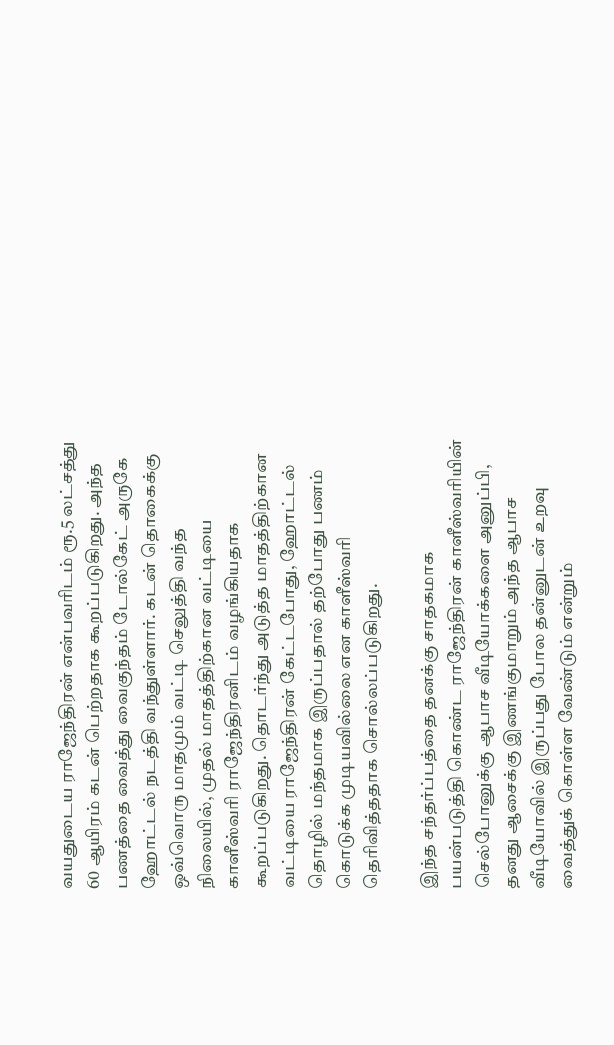வயதுடைய ராஜேந்திரன் என்பவரிடம் ரூ.5 லட்சத்து 60 ஆயிரம் கடன் பெற்றதாக கூறப்படுகிறது. அந்த பணத்தை வைத்து வைகுந்தம் டோல்கேட் அருகே ஹோட்டல் நடத்தி வந்துள்ளார். கடன் தொகைக்கு ஒவ்வொரு மாதமும் வட்டி செலுத்தி வந்த நிலையில், முதல் மாதத்திற்கான வட்டியை காளீஸ்வரி ராஜேந்திரனிடம் வழங்கியதாக கூறப்படுகிறது. தொடர்ந்து அடுத்த மாதத்திற்கான வட்டியை ராஜேந்திரன் கேட்டபோது, ஹோட்டல் தொழில் மந்தமாக இருப்பதால் தற்போது பணம் கொடுக்க முடியவில்லை என காளீஸ்வரி தெரிவித்ததாக சொல்லப்படுகிறது.

இந்த சந்தர்ப்பத்தை தனக்கு சாதகமாக பயன்படுத்தி கொண்ட ராஜேந்திரன் காளீஸ்வரியின் செல்போனுக்கு ஆபாச வீடியோக்களை அனுப்பி, தனது ஆசைக்கு இணங்குமாறும் அந்த ஆபாச வீடியோவில் இருப்பது போல தன்னுடன் உறவு வைத்துக் கொள்ள வேண்டும் என்றும்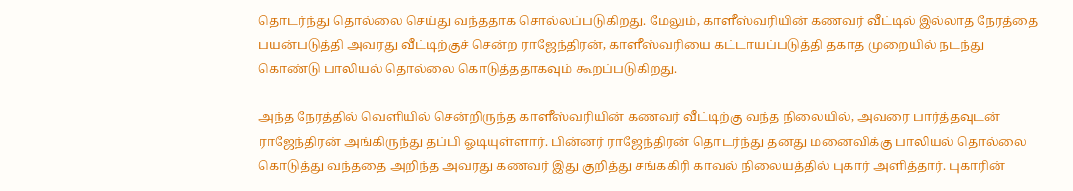தொடர்ந்து தொல்லை செய்து வந்ததாக சொல்லப்படுகிறது. மேலும், காளீஸ்வரியின் கணவர் வீட்டில் இல்லாத நேரத்தை பயன்படுத்தி அவரது வீட்டிற்குச் சென்ற ராஜேந்திரன், காளீஸ்வரியை கட்டாயப்படுத்தி தகாத முறையில் நடந்து கொண்டு பாலியல் தொல்லை கொடுத்ததாகவும் கூறப்படுகிறது.

அந்த நேரத்தில் வெளியில் சென்றிருந்த காளீஸ்வரியின் கணவர் வீட்டிற்கு வந்த நிலையில், அவரை பார்த்தவுடன் ராஜேந்திரன் அங்கிருந்து தப்பி ஓடியுள்ளார். பின்னர் ராஜேந்திரன் தொடர்ந்து தனது மனைவிக்கு பாலியல் தொல்லை கொடுத்து வந்ததை அறிந்த அவரது கணவர் இது குறித்து சங்ககிரி காவல் நிலையத்தில் புகார் அளித்தார். புகாரின்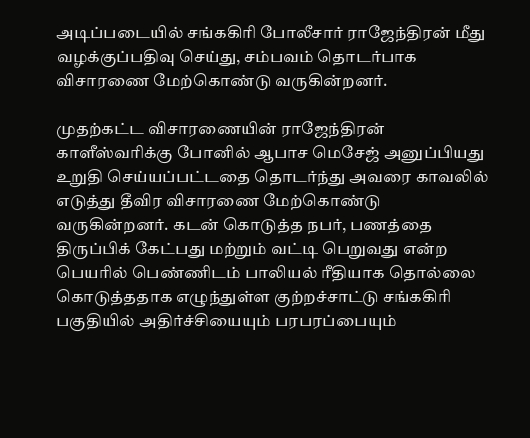அடிப்படையில் சங்ககிரி போலீசார் ராஜேந்திரன் மீது வழக்குப்பதிவு செய்து, சம்பவம் தொடர்பாக விசாரணை மேற்கொண்டு வருகின்றனர்.

முதற்கட்ட விசாரணையின் ராஜேந்திரன் காளீஸ்வரிக்கு போனில் ஆபாச மெசேஜ் அனுப்பியது உறுதி செய்யப்பட்டதை தொடர்ந்து அவரை காவலில் எடுத்து தீவிர விசாரணை மேற்கொண்டு வருகின்றனர். கடன் கொடுத்த நபர், பணத்தை திருப்பிக் கேட்பது மற்றும் வட்டி பெறுவது என்ற பெயரில் பெண்ணிடம் பாலியல் ரீதியாக தொல்லை கொடுத்ததாக எழுந்துள்ள குற்றச்சாட்டு சங்ககிரி பகுதியில் அதிர்ச்சியையும் பரபரப்பையும்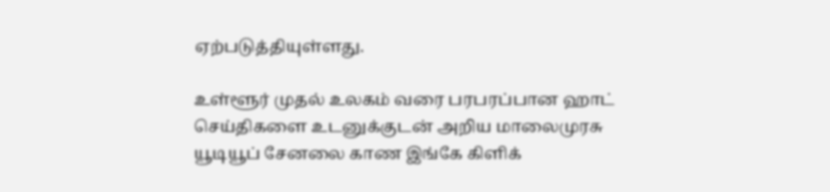ஏற்படுத்தியுள்ளது.

உள்ளூர் முதல் உலகம் வரை பரபரப்பான ஹாட் செய்திகளை உடனுக்குடன் அறிய மாலைமுரசு யூடியூப் சேனலை காண இங்கே கிளிக்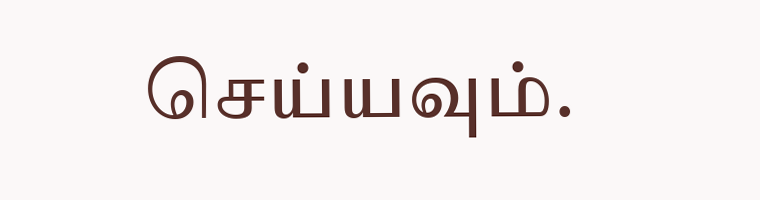செய்யவும்.